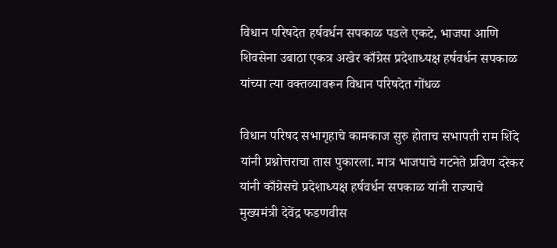विधान परिषदेत हर्षवर्धन सपकाळ पडले एकटे, भाजपा आणि शिवसेना उबाठा एकत्र अखेर काँग्रेस प्रदेशाध्यक्ष हर्षवर्धन सपकाळ यांच्या त्या वक्तव्यावरून विधान परिषदेत गोंधळ

विधान परिषद सभागृहाचे कामकाज सुरु होताच सभापती राम शिंदे यांनी प्रश्नोत्तराचा तास पुकारला. मात्र भाजपाचे गटनेते प्रविण दरेकर यांनी काँग्रेसचे प्रदेशाध्यक्ष हर्षवर्धन सपकाळ यांनी राज्याचे मुख्यमंत्री देवेंद्र फडणवीस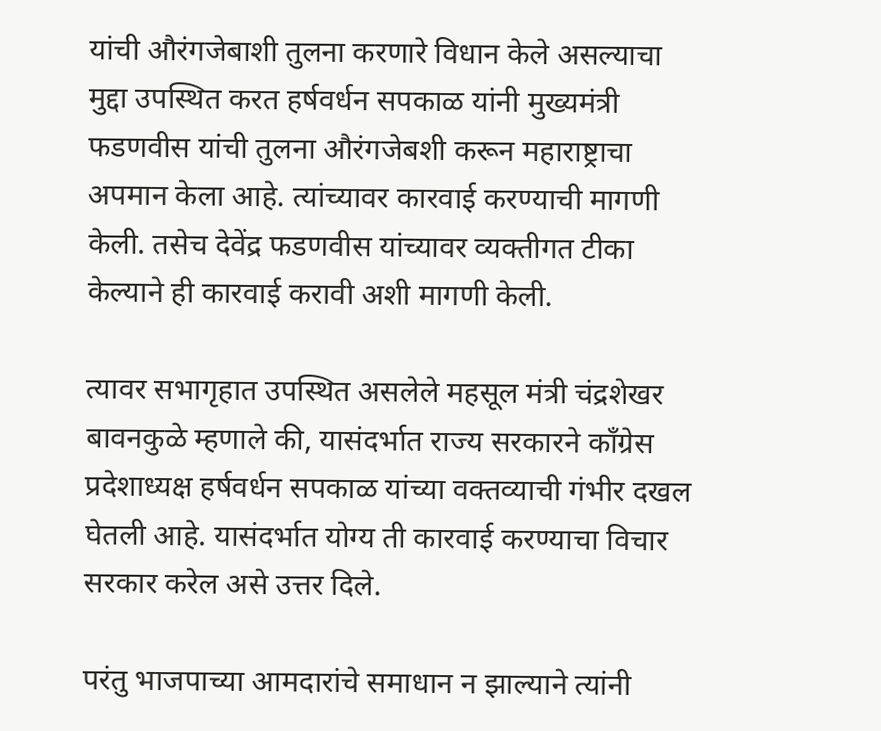यांची औरंगजेबाशी तुलना करणारे विधान केले असल्याचा मुद्दा उपस्थित करत हर्षवर्धन सपकाळ यांनी मुख्यमंत्री फडणवीस यांची तुलना औरंगजेबशी करून महाराष्ट्राचा अपमान केला आहे. त्यांच्यावर कारवाई करण्याची मागणी केली. तसेच देवेंद्र फडणवीस यांच्यावर व्यक्तीगत टीका केल्याने ही कारवाई करावी अशी मागणी केली.

त्यावर सभागृहात उपस्थित असलेले महसूल मंत्री चंद्रशेखर बावनकुळे म्हणाले की, यासंदर्भात राज्य सरकारने काँग्रेस प्रदेशाध्यक्ष हर्षवर्धन सपकाळ यांच्या वक्तव्याची गंभीर दखल घेतली आहे. यासंदर्भात योग्य ती कारवाई करण्याचा विचार सरकार करेल असे उत्तर दिले.

परंतु भाजपाच्या आमदारांचे समाधान न झाल्याने त्यांनी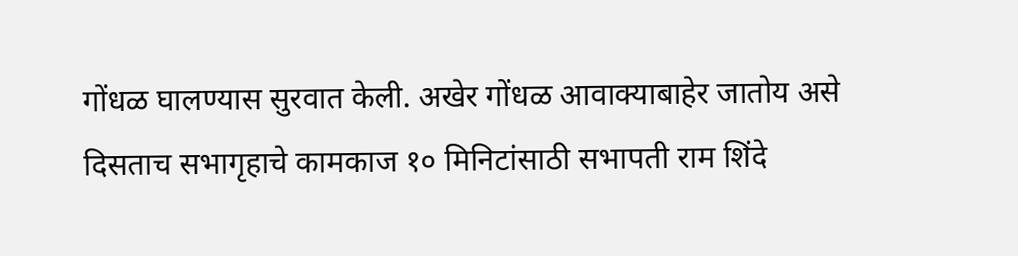गोंधळ घालण्यास सुरवात केली. अखेर गोंधळ आवाक्याबाहेर जातोय असे दिसताच सभागृहाचे कामकाज १० मिनिटांसाठी सभापती राम शिंदे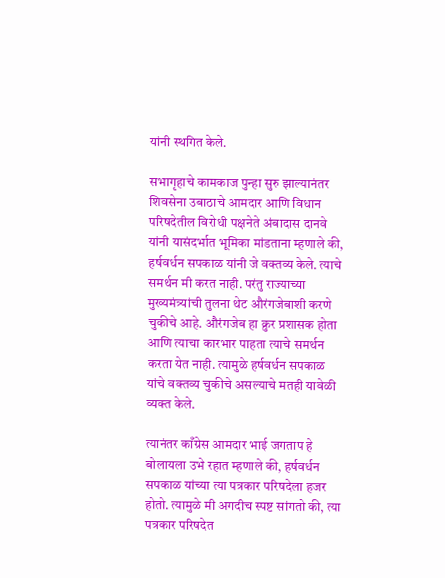यांनी स्थगित केले.

सभागृहाचे कामकाज पुन्हा सुरु झाल्यानंतर शिवसेना उबाठाचे आमदार आणि विधान परिषदेतील विरोधी पक्षनेते अंबादास दानवे यांनी यासंदर्भात भूमिका मांडताना म्हणाले की, हर्षवर्धन सपकाळ यांनी जे वक्तव्य केले. त्याचे समर्थन मी करत नाही. परंतु राज्याच्या मुख्यमंत्र्यांची तुलना थेट औरंगजेबाशी करणे चुकीचे आहे. औरंगजेब हा क्रुर प्रशासक होता आणि त्याचा कारभार पाहता त्याचे समर्थन करता येत नाही. त्यामुळे हर्षवर्धन सपकाळ यांचे वक्तव्य चुकीचे असल्याचे मतही यावेळी व्यक्त केले.

त्यानंतर काँग्रेस आमदार भाई जगताप हे बोलायला उभे रहात म्हणाले की, हर्षवर्धन सपकाळ यांच्या त्या पत्रकार परिषदेला हजर होतो. त्यामुळे मी अगदीच स्पष्ट सांगतो की, त्या पत्रकार परिषदेत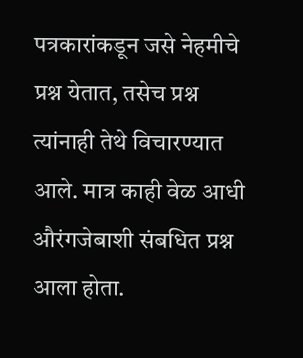पत्रकारांकडून जसे नेहमीचे प्रश्न येतात, तसेच प्रश्न त्यांनाही तेथे विचारण्यात आले. मात्र काही वेळ आधी औरंगजेबाशी संबधित प्रश्न आला होता.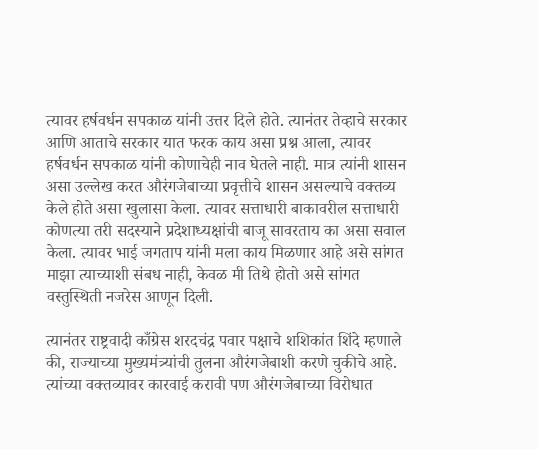त्यावर हर्षवर्धन सपकाळ यांनी उत्तर दिले होते. त्यानंतर तेव्हाचे सरकार आणि आताचे सरकार यात फरक काय असा प्रश्न आला, त्यावर हर्षवर्धन सपकाळ यांनी कोणाचेही नाव घेतले नाही. मात्र त्यांनी शासन असा उल्लेख करत औरंगजेबाच्या प्रवृत्तीचे शासन असल्याचे वक्तव्य केले होते असा खुलासा केला. त्यावर सत्ताधारी बाकावरील सत्ताधारी कोणत्या तरी सदस्याने प्रदेशाध्यक्षांची बाजू सावरताय का असा सवाल केला. त्यावर भाई जगताप यांनी मला काय मिळणार आहे असे सांगत माझा त्याच्याशी संबध नाही, केवळ मी तिथे होतो असे सांगत वस्तुस्थिती नजरेस आणून दिली.

त्यानंतर राष्ट्रवादी काँग्रेस शरदचंद्र पवार पक्षाचे शशिकांत शिंदे म्हणाले की, राज्याच्या मुख्यमंत्र्यांची तुलना औरंगजेबाशी करणे चुकीचे आहे. त्यांच्या वक्तव्यावर कारवाई करावी पण औरंगजेबाच्या विरोधात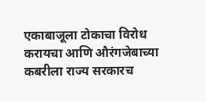एकाबाजूला टोकाचा विरोध करायचा आणि औरंगजेबाच्या कबरीला राज्य सरकारच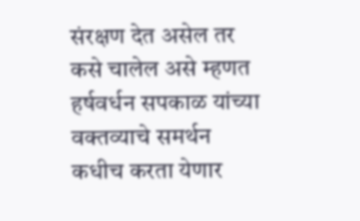संरक्षण देत असेल तर कसे चालेल असे म्हणत हर्षवर्धन सपकाळ यांच्या वक्तव्याचे समर्थन कधीच करता येणार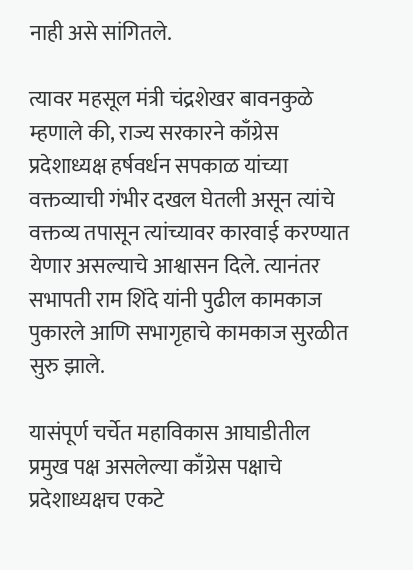नाही असे सांगितले.

त्यावर महसूल मंत्री चंद्रशेखर बावनकुळे म्हणाले की, राज्य सरकारने काँग्रेस प्रदेशाध्यक्ष हर्षवर्धन सपकाळ यांच्या वक्तव्याची गंभीर दखल घेतली असून त्यांचे वक्तव्य तपासून त्यांच्यावर कारवाई करण्यात येणार असल्याचे आश्वासन दिले. त्यानंतर सभापती राम शिंदे यांनी पुढील कामकाज  पुकारले आणि सभागृहाचे कामकाज सुरळीत सुरु झाले.

यासंपूर्ण चर्चेत महाविकास आघाडीतील प्रमुख पक्ष असलेल्या काँग्रेस पक्षाचे प्रदेशाध्यक्षच एकटे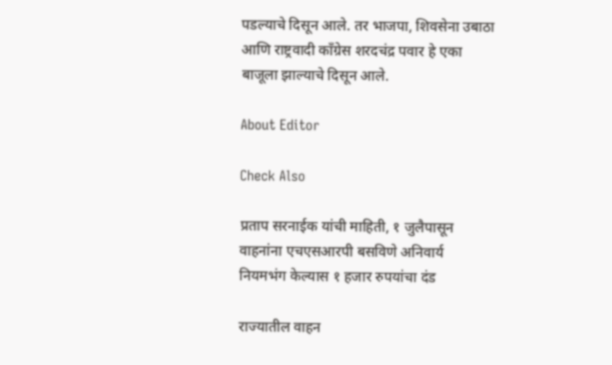पडल्याचे दिसून आले. तर भाजपा, शिवसेना उबाठा आणि राष्ट्रवादी काँग्रेस शरदचंद्र पवार हे एका बाजूला झाल्याचे दिसून आले.

About Editor

Check Also

प्रताप सरनाईक यांची माहिती, १ जुलैपासून वाहनांना एचएसआरपी बसविणे अनिवार्य नियमभंग केल्यास १ हजार रुपयांचा दंड

राज्यातील वाहन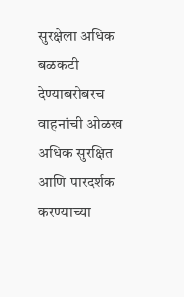सुरक्षेला अधिक बळकटी देण्याबरोबरच वाहनांची ओळख अधिक सुरक्षित आणि पारदर्शक करण्याच्या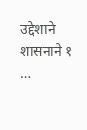उद्देशाने शासनाने १ …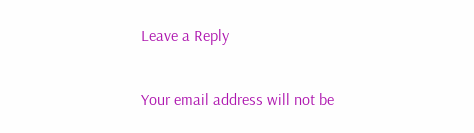Leave a Reply

Your email address will not be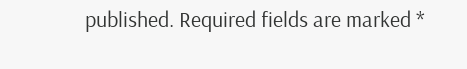published. Required fields are marked *